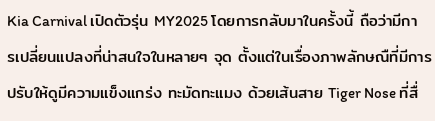Kia Carnival เปิดตัวรุ่น MY2025 โดยการกลับมาในครั้งนี้ ถือว่ามีการเปลี่ยนแปลงที่น่าสนใจในหลายๆ จุด ตั้งแต่ในเรื่องภาพลักษณืที่มีการปรับให้ดูมีความแข็งแกร่ง ทะมัดทะแมง ด้วยเส้นสาย Tiger Nose ที่สื่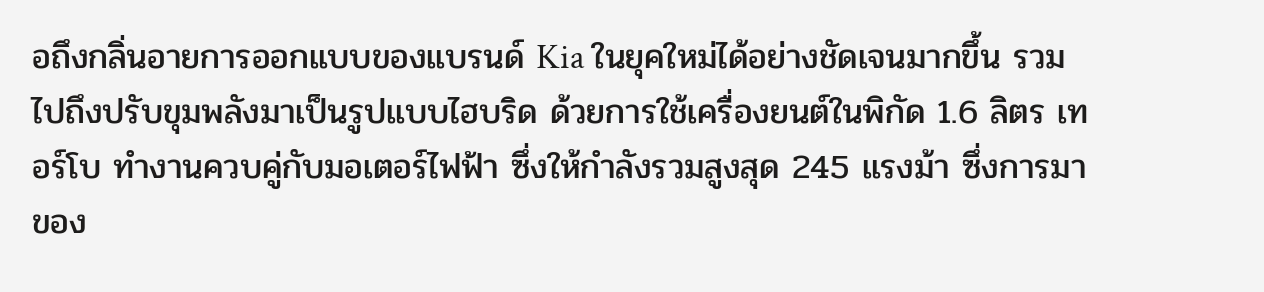อถึงกลิ่นอายการออกแบบของแบรนด์ Kia ในยุคใหม่ได้อย่างชัดเจนมากขึ้น รวมไปถึงปรับขุมพลังมาเป็นรูปแบบไฮบริด ด้วยการใช้เครื่องยนต์ในพิกัด 1.6 ลิตร เทอร์โบ ทำงานควบคู่กับมอเตอร์ไฟฟ้า ซึ่งให้กำลังรวมสูงสุด 245 แรงม้า ซึ่งการมาของ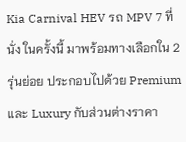Kia Carnival HEV รถ MPV 7 ที่นั่ง ในครั้งนี้ มาพร้อมทางเลือกใน 2 รุ่นย่อย ประกอบไปด้วย Premium และ Luxury กับส่วนต่างราคา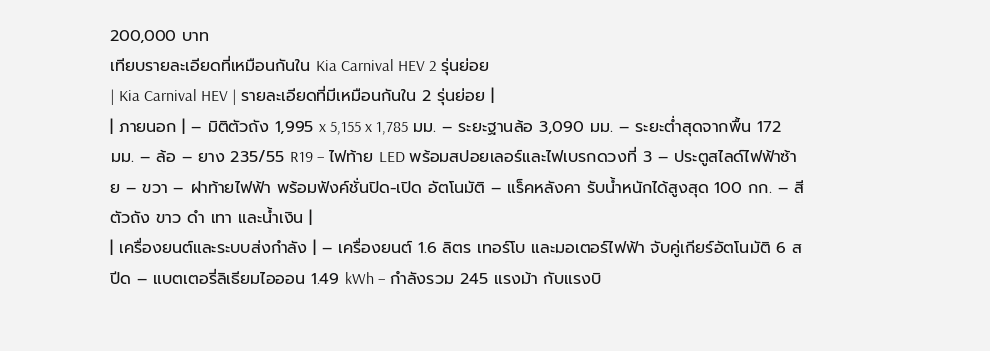200,000 บาท
เทียบรายละเอียดที่เหมือนกันใน Kia Carnival HEV 2 รุ่นย่อย
| Kia Carnival HEV | รายละเอียดที่มีเหมือนกันใน 2 รุ่นย่อย |
| ภายนอก | – มิติตัวถัง 1,995 x 5,155 x 1,785 มม. – ระยะฐานล้อ 3,090 มม. – ระยะต่ำสุดจากพื้น 172 มม. – ล้อ – ยาง 235/55 R19 – ไฟท้าย LED พร้อมสปอยเลอร์และไฟเบรกดวงที่ 3 – ประตูสไลด์ไฟฟ้าซ้าย – ขวา – ฝาท้ายไฟฟ้า พร้อมฟังค์ชั่นปิด-เปิด อัตโนมัติ – แร็คหลังคา รับน้ำหนักได้สูงสุด 100 กก. – สีตัวถัง ขาว ดำ เทา และน้ำเงิน |
| เครื่องยนต์และระบบส่งกำลัง | – เครื่องยนต์ 1.6 ลิตร เทอร์โบ และมอเตอร์ไฟฟ้า จับคู่เกียร์อัตโนมัติ 6 สปีด – แบตเตอรี่ลิเธียมไอออน 1.49 kWh – กำลังรวม 245 แรงม้า กับแรงบิ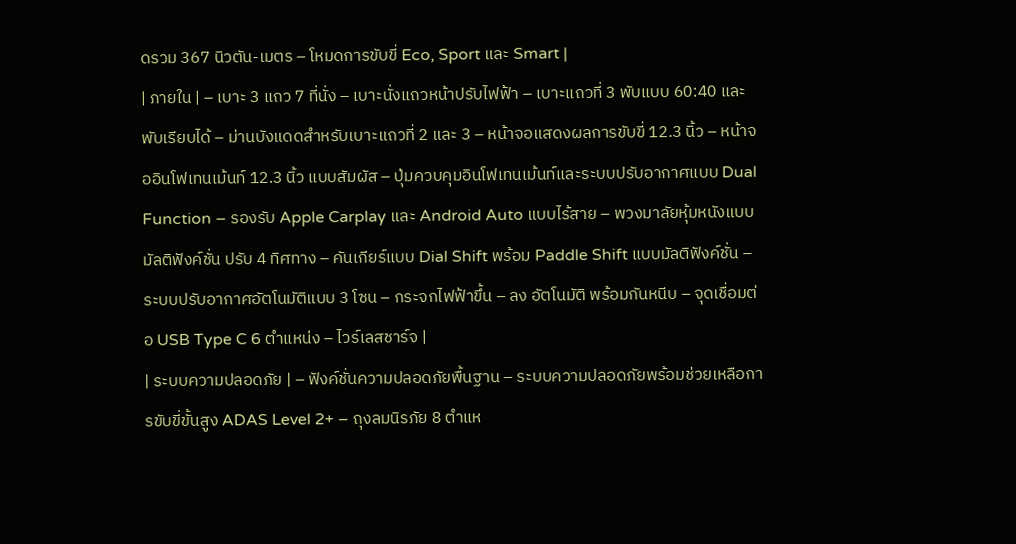ดรวม 367 นิวตัน-เมตร – โหมดการขับขี่ Eco, Sport และ Smart |
| ภายใน | – เบาะ 3 แถว 7 ที่นั่ง – เบาะนั่งแถวหน้าปรับไฟฟ้า – เบาะแถวที่ 3 พับแบบ 60:40 และพับเรียบได้ – ม่านบังแดดสำหรับเบาะแถวที่ 2 และ 3 – หน้าจอแสดงผลการขับขี่ 12.3 นิ้ว – หน้าจออินโฟเทนเม้นท์ 12.3 นิ้ว แบบสัมผัส – ปุ่มควบคุมอินโฟเทนเม้นท์และระบบปรับอากาศแบบ Dual Function – รองรับ Apple Carplay และ Android Auto แบบไร้สาย – พวงมาลัยหุ้มหนังแบบมัลติฟังค์ชั่น ปรับ 4 ทิศทาง – คันเกียร์แบบ Dial Shift พร้อม Paddle Shift แบบมัลติฟังค์ชั่น – ระบบปรับอากาศอัตโนมัติแบบ 3 โซน – กระจกไฟฟ้าขึ้น – ลง อัตโนมัติ พร้อมกันหนีบ – จุดเชื่อมต่อ USB Type C 6 ตำแหน่ง – ไวร์เลสชาร์จ |
| ระบบความปลอดภัย | – ฟังค์ชั่นความปลอดภัยพื้นฐาน – ระบบความปลอดภัยพร้อมช่วยเหลือการขับขี่ขั้นสูง ADAS Level 2+ – ถุงลมนิรภัย 8 ตำแห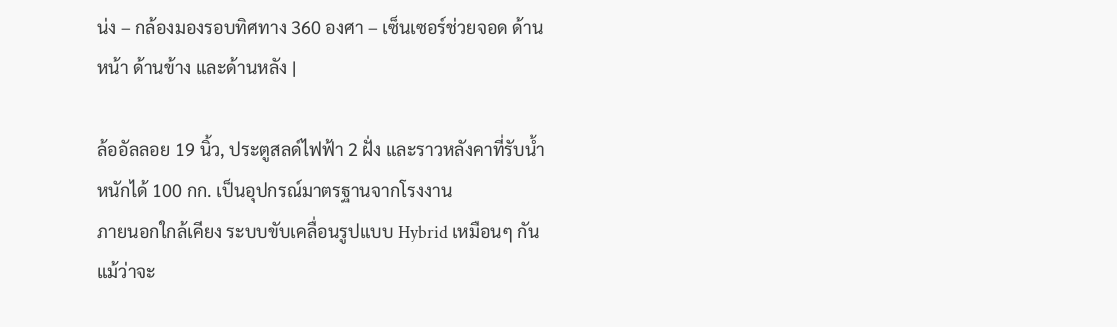น่ง – กล้องมองรอบทิศทาง 360 องศา – เซ็นเซอร์ช่วยจอด ด้านหน้า ด้านข้าง และด้านหลัง |

ล้ออัลลอย 19 นิ้ว, ประตูสลด์ไฟฟ้า 2 ฝั่ง และราวหลังคาที่รับน้ำหนักได้ 100 กก. เป็นอุปกรณ์มาตรฐานจากโรงงาน
ภายนอกใกล้เคียง ระบบขับเคลื่อนรูปแบบ Hybrid เหมือนๆ กัน
แม้ว่าจะ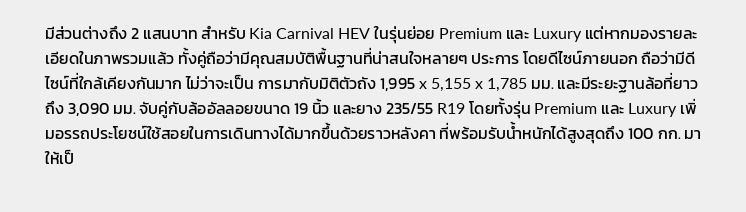มีส่วนต่างถึง 2 แสนบาท สำหรับ Kia Carnival HEV ในรุ่นย่อย Premium และ Luxury แต่หากมองรายละเอียดในภาพรวมแล้ว ทั้งคู่ถือว่ามีคุณสมบัติพื้นฐานที่น่าสนใจหลายๆ ประการ โดยดีไซน์ภายนอก ถือว่ามีดีไซน์ที่ใกล้เคียงกันมาก ไม่ว่าจะเป็น การมากับมิติตัวถัง 1,995 x 5,155 x 1,785 มม. และมีระยะฐานล้อที่ยาวถึง 3,090 มม. จับคู่กับล้ออัลลอยขนาด 19 นิ้ว และยาง 235/55 R19 โดยทั้งรุ่น Premium และ Luxury เพิ่มอรรถประโยชน์ใช้สอยในการเดินทางได้มากขึ้นด้วยราวหลังคา ที่พร้อมรับน้ำหนักได้สูงสุดถึง 100 กก. มาให้เป็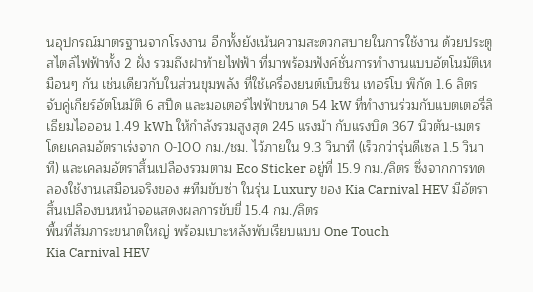นอุปกรณ์มาตรฐานจากโรงงาน อีกทั้งยังเน้นความสะดวกสบายในการใช้งาน ด้วยประตูสไตล์ไฟฟ้าทั้ง 2 ฝั่ง รวมถึงฝาท้ายไฟฟ้า ที่มาพร้อมฟังค์ชั่นการทำงานแบบอัตโนมัติเหมือนๆ กัน เช่นเดียวกับในส่วนขุมพลัง ที่ใช้เครื่องยนต์เบ็นซิน เทอร์โบ พิกัด 1.6 ลิตร จับคู่เกียร์อัตโนมัติ 6 สปีด และมอเตอร์ไฟฟ้าขนาด 54 kW ที่ทำงานร่วมกับแบตเตอรี่ลิเธียมไอออน 1.49 kWh ให้กำลังรวมสูงสุด 245 แรงม้า กับแรงบิด 367 นิวตัน-เมตร โดยเคลมอัตราเร่งจาก 0-100 กม./ชม. ไว้ภายใน 9.3 วินาที (เร็วกว่ารุ่นดีเซล 1.5 วินาที) และเคลมอัตราสิ้นเปลืองรวมตาม Eco Sticker อยู่ที่ 15.9 กม./ลิตร ซึ่งจากการทดลองใช้งานเสมือนจริงของ #ทีมขับซ่า ในรุ่น Luxury ของ Kia Carnival HEV มีอัตราสิ้นเปลืองบนหน้าจอแสดงผลการขับขี่ 15.4 กม./ลิตร
พื้นที่สัมภาระขนาดใหญ่ พร้อมเบาะหลังพับเรียบแบบ One Touch
Kia Carnival HEV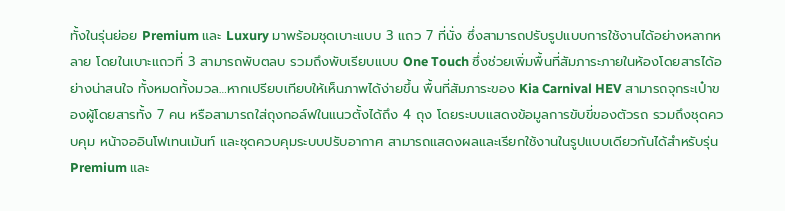ทั้งในรุ่นย่อย Premium และ Luxury มาพร้อมชุดเบาะแบบ 3 แถว 7 ที่นั่ง ซึ่งสามารถปรับรูปแบบการใช้งานได้อย่างหลากหลาย โดยในเบาะแถวที่ 3 สามารถพับตลบ รวมถึงพับเรียบแบบ One Touch ซึ่งช่วยเพิ่มพื้นที่สัมภาระภายในห้องโดยสารได้อย่างน่าสนใจ ทั้งหมดทั้งมวล…หากเปรียบเทียบให้เห็นภาพได้ง่ายขึ้น พื้นที่สัมภาระของ Kia Carnival HEV สามารถจุกระเป๋าของผู้โดยสารทั้ง 7 คน หรือสามารถใส่ถุงกอล์ฟในแนวตั้งได้ถึง 4 ถุง โดยระบบแสดงข้อมูลการขับขี่ของตัวรถ รวมถึงชุดควบคุม หน้าจออินโฟเทนเม้นท์ และชุดควบคุมระบบปรับอากาศ สามารถแสดงผลและเรียกใช้งานในรูปแบบเดียวกันได้สำหรับรุ่น Premium และ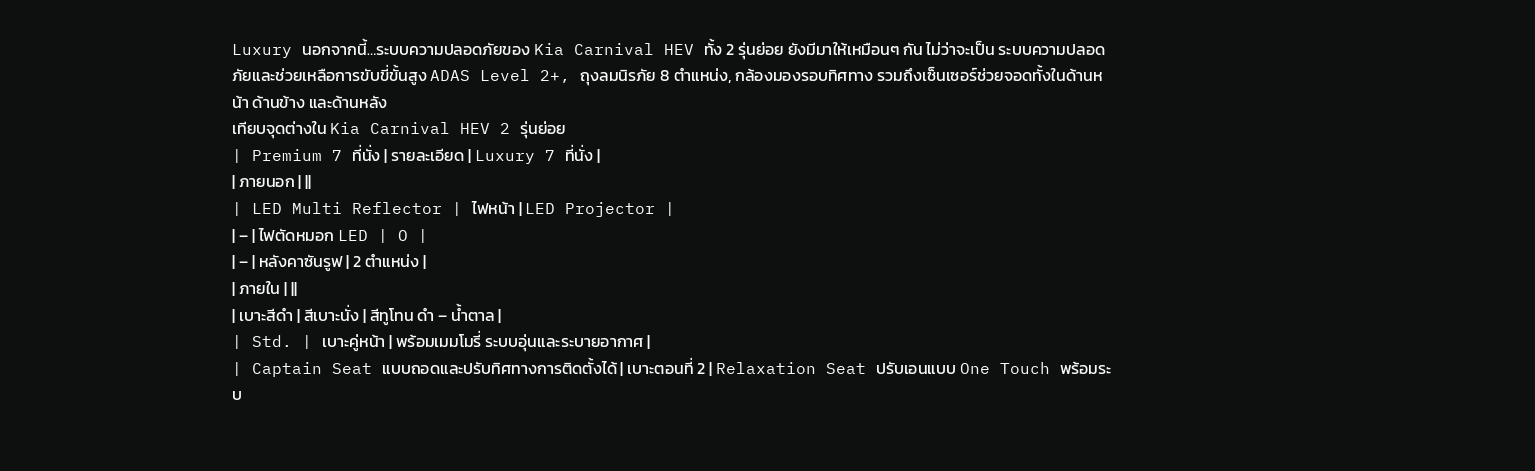Luxury นอกจากนี้…ระบบความปลอดภัยของ Kia Carnival HEV ทั้ง 2 รุ่นย่อย ยังมีมาให้เหมือนๆ กัน ไม่ว่าจะเป็น ระบบความปลอดภัยและช่วยเหลือการขับขี่ขั้นสูง ADAS Level 2+, ถุงลมนิรภัย 8 ตำแหน่ง, กล้องมองรอบทิศทาง รวมถึงเซ็นเซอร์ช่วยจอดทั้งในด้านหน้า ด้านข้าง และด้านหลัง
เทียบจุดต่างใน Kia Carnival HEV 2 รุ่นย่อย
| Premium 7 ที่นั่ง | รายละเอียด | Luxury 7 ที่นั่ง |
| ภายนอก | ||
| LED Multi Reflector | ไฟหน้า | LED Projector |
| – | ไฟตัดหมอก LED | O |
| – | หลังคาซันรูฟ | 2 ตำแหน่ง |
| ภายใน | ||
| เบาะสีดำ | สีเบาะนั่ง | สีทูโทน ดำ – น้ำตาล |
| Std. | เบาะคู่หน้า | พร้อมเมมโมรี่ ระบบอุ่นและระบายอากาศ |
| Captain Seat แบบถอดและปรับทิศทางการติดตั้งได้ | เบาะตอนที่ 2 | Relaxation Seat ปรับเอนแบบ One Touch พร้อมระบ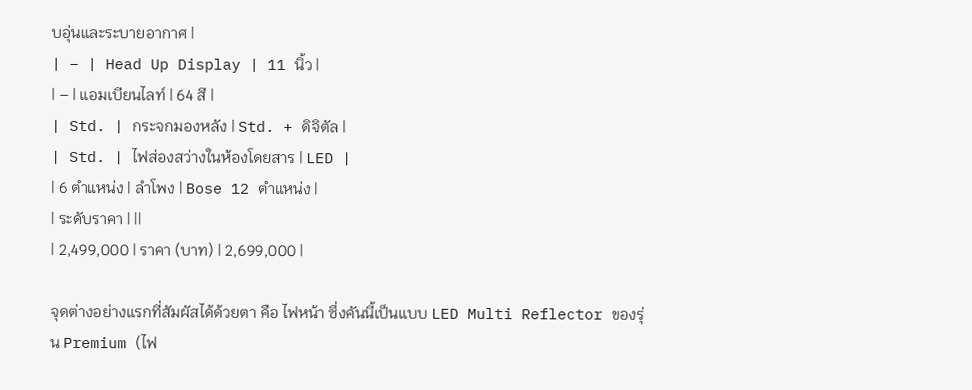บอุ่นและระบายอากาศ |
| – | Head Up Display | 11 นิ้ว |
| – | แอมเบียนไลท์ | 64 สี |
| Std. | กระจกมองหลัง | Std. + ดิจิตัล |
| Std. | ไฟส่องสว่างในห้องโดยสาร | LED |
| 6 ตำแหน่ง | ลำโพง | Bose 12 ตำแหน่ง |
| ระดับราคา | ||
| 2,499,000 | ราคา (บาท) | 2,699,000 |

จุดต่างอย่างแรกที่สัมผัสได้ด้วยตา คือ ไฟหน้า ซึ่งคันนี้เป็นแบบ LED Multi Reflector ของรุ่น Premium (ไฟ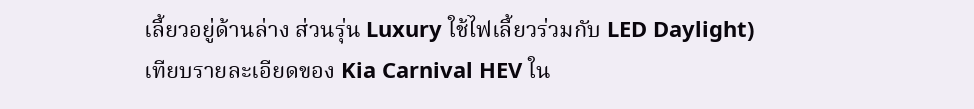เลี้ยวอยู่ด้านล่าง ส่วนรุ่น Luxury ใช้ไฟเลี้ยวร่วมกับ LED Daylight)
เทียบรายละเอียดของ Kia Carnival HEV ใน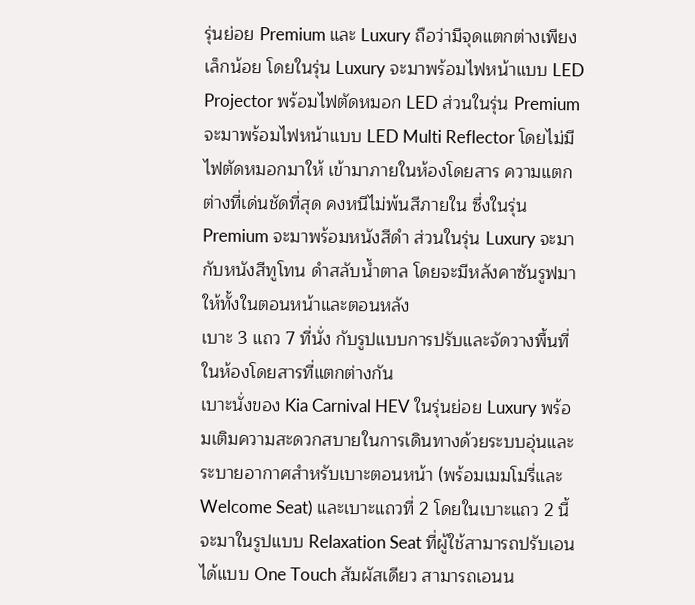รุ่นย่อย Premium และ Luxury ถือว่ามีจุดแตกต่างเพียงเล็กน้อย โดยในรุ่น Luxury จะมาพร้อมไฟหน้าแบบ LED Projector พร้อมไฟตัดหมอก LED ส่วนในรุ่น Premium จะมาพร้อมไฟหน้าแบบ LED Multi Reflector โดยไม่มีไฟตัดหมอกมาให้ เข้ามาภายในห้องโดยสาร ความแตกต่างที่เด่นชัดที่สุด คงหนีไม่พ้นสีภายใน ซึ่งในรุ่น Premium จะมาพร้อมหนังสีดำ ส่วนในรุ่น Luxury จะมากับหนังสีทูโทน ดำสลับน้ำตาล โดยจะมีหลังคาซันรูฟมาให้ทั้งในตอนหน้าและตอนหลัง
เบาะ 3 แถว 7 ที่นั่ง กับรูปแบบการปรับและจัดวางพื้นที่ในห้องโดยสารที่แตกต่างกัน
เบาะนั่งของ Kia Carnival HEV ในรุ่นย่อย Luxury พร้อมเติมความสะดวกสบายในการเดินทางด้วยระบบอุ่นและระบายอากาศสำหรับเบาะตอนหน้า (พร้อมเมมโมรี่และ Welcome Seat) และเบาะแถวที่ 2 โดยในเบาะแถว 2 นี้ จะมาในรูปแบบ Relaxation Seat ที่ผู้ใช้สามารถปรับเอนได้แบบ One Touch สัมผัสเดียว สามารถเอนน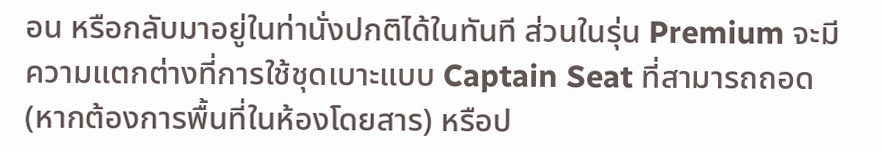อน หรือกลับมาอยู่ในท่านั่งปกติได้ในทันที ส่วนในรุ่น Premium จะมีความแตกต่างที่การใช้ชุดเบาะแบบ Captain Seat ที่สามารถถอด (หากต้องการพื้นที่ในห้องโดยสาร) หรือป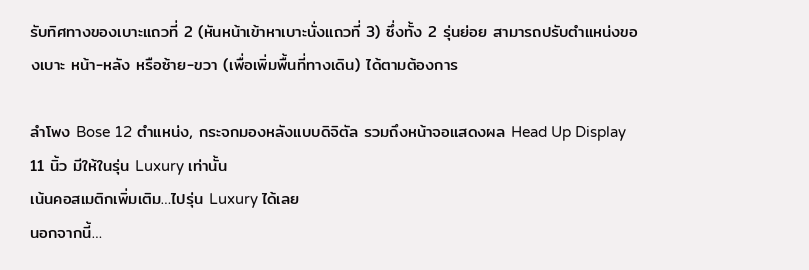รับทิศทางของเบาะแถวที่ 2 (หันหน้าเข้าหาเบาะนั่งแถวที่ 3) ซึ่งทั้ง 2 รุ่นย่อย สามารถปรับตำแหน่งของเบาะ หน้า-หลัง หรือซ้าย-ขวา (เพื่อเพิ่มพื้นที่ทางเดิน) ได้ตามต้องการ

ลำโพง Bose 12 ตำแหน่ง, กระจกมองหลังแบบดิจิตัล รวมถึงหน้าจอแสดงผล Head Up Display 11 นิ้ว มีให้ในรุ่น Luxury เท่านั้น
เน้นคอสเมติกเพิ่มเติม…ไปรุ่น Luxury ได้เลย
นอกจากนี้…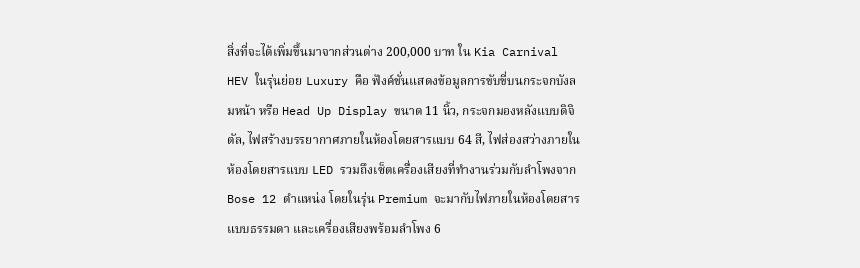สิ่งที่จะได้เพิ่มขึ้นมาจากส่วนต่าง 200,000 บาท ใน Kia Carnival HEV ในรุ่นย่อย Luxury คือ ฟังค์ชั่นแสดงข้อมูลการขับขี่บนกระจกบังลมหน้า หรือ Head Up Display ขนาด 11 นิ้ว, กระจกมองหลังแบบดิจิตัล, ไฟสร้างบรรยากาศภายในห้องโดยสารแบบ 64 สี, ไฟส่องสว่างภายในห้องโดยสารแบบ LED รวมถึงเซ็ตเครื่องเสียงที่ทำงานร่วมกับลำโพงจาก Bose 12 ตำแหน่ง โดยในรุ่น Premium จะมากับไฟภายในห้องโดยสารแบบธรรมดา และเครื่องเสียงพร้อมลำโพง 6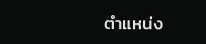ตำแหน่ง